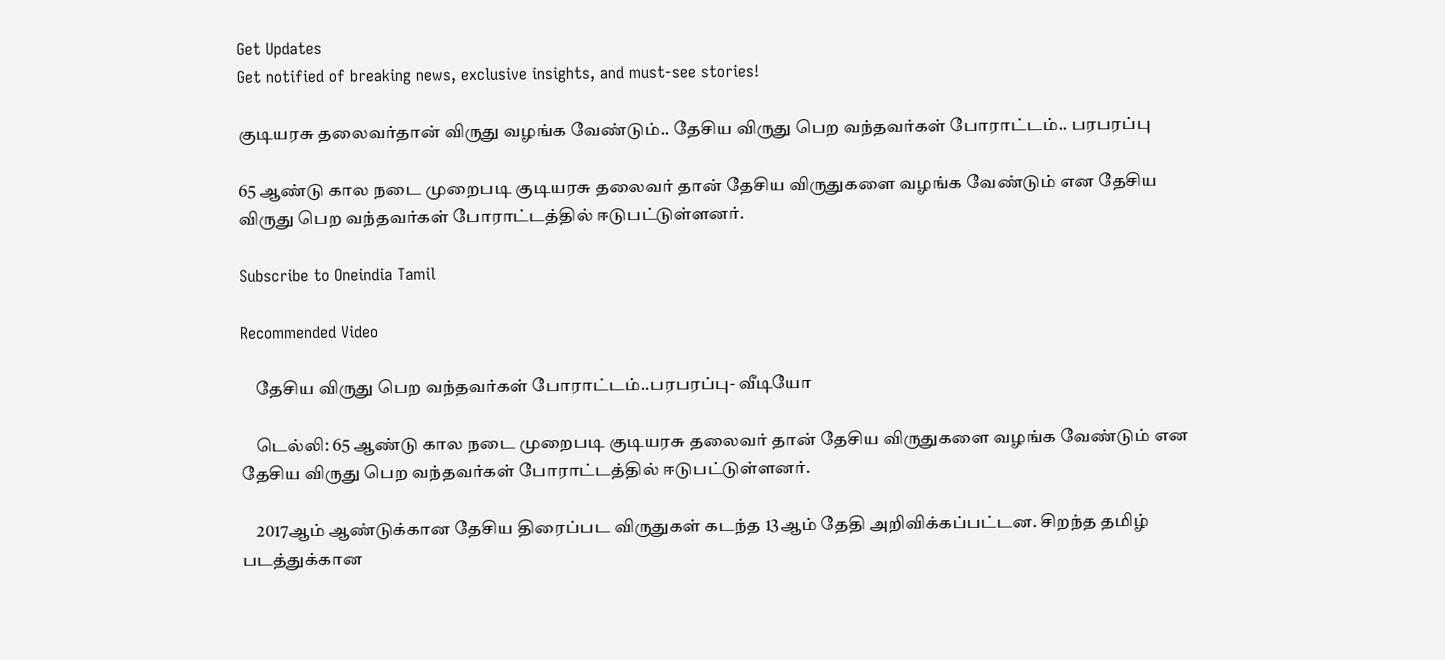Get Updates
Get notified of breaking news, exclusive insights, and must-see stories!

குடியரசு தலைவர்தான் விருது வழங்க வேண்டும்.. தேசிய விருது பெற வந்தவர்கள் போராட்டம்.. பரபரப்பு

65 ஆண்டு கால நடை முறைபடி குடியரசு தலைவர் தான் தேசிய விருதுகளை வழங்க வேண்டும் என தேசிய விருது பெற வந்தவர்கள் போராட்டத்தில் ஈடுபட்டுள்ளனர்.

Subscribe to Oneindia Tamil

Recommended Video

    தேசிய விருது பெற வந்தவர்கள் போராட்டம்..பரபரப்பு- வீடியோ

    டெல்லி: 65 ஆண்டு கால நடை முறைபடி குடியரசு தலைவர் தான் தேசிய விருதுகளை வழங்க வேண்டும் என தேசிய விருது பெற வந்தவர்கள் போராட்டத்தில் ஈடுபட்டுள்ளனர்.

    2017ஆம் ஆண்டுக்கான தேசிய திரைப்பட விருதுகள் கடந்த 13ஆம் தேதி அறிவிக்கப்பட்டன. சிறந்த தமிழ் படத்துக்கான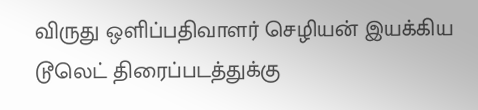விருது ஒளிப்பதிவாளர் செழியன் இயக்கிய டூலெட் திரைப்படத்துக்கு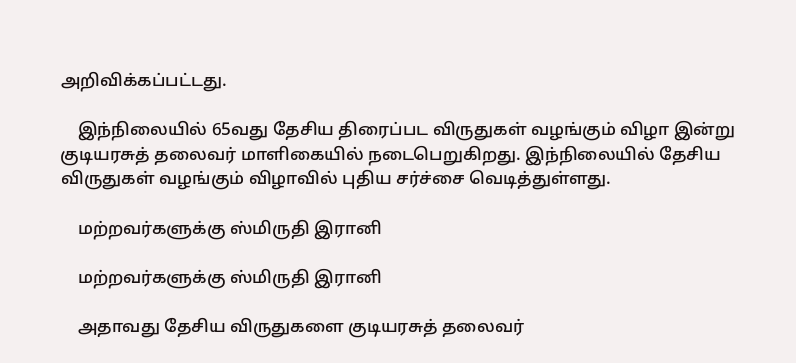அறிவிக்கப்பட்டது.

    இந்நிலையில் 65வது தேசிய திரைப்பட விருதுகள் வழங்கும் விழா இன்று குடியரசுத் தலைவர் மாளிகையில் நடைபெறுகிறது. இந்நிலையில் தேசிய விருதுகள் வழங்கும் விழாவில் புதிய சர்ச்சை வெடித்துள்ளது.

    மற்றவர்களுக்கு ஸ்மிருதி இரானி

    மற்றவர்களுக்கு ஸ்மிருதி இரானி

    அதாவது தேசிய விருதுகளை குடியரசுத் தலைவர்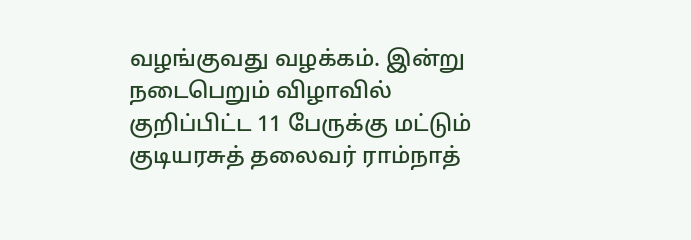வழங்குவது வழக்கம். இன்று நடைபெறும் விழாவில் குறிப்பிட்ட 11 பேருக்கு மட்டும் குடியரசுத் தலைவர் ராம்நாத்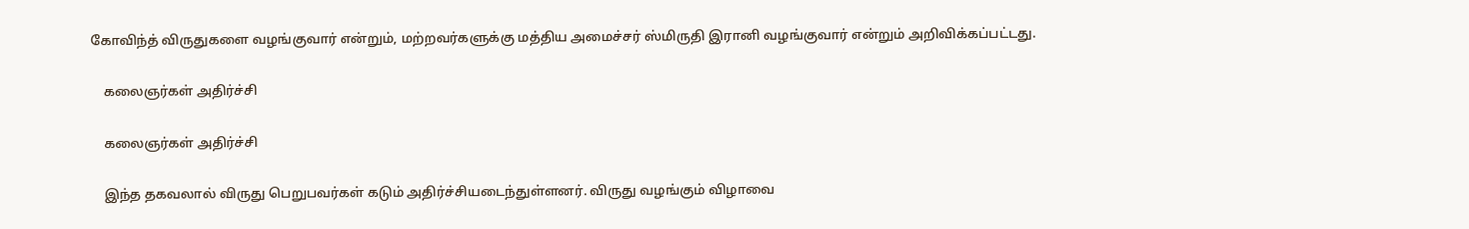கோவிந்த் விருதுகளை வழங்குவார் என்றும், மற்றவர்களுக்கு மத்திய அமைச்சர் ஸ்மிருதி இரானி வழங்குவார் என்றும் அறிவிக்கப்பட்டது.

    கலைஞர்கள் அதிர்ச்சி

    கலைஞர்கள் அதிர்ச்சி

    இந்த தகவலால் விருது பெறுபவர்கள் கடும் அதிர்ச்சியடைந்துள்ளனர். விருது வழங்கும் விழாவை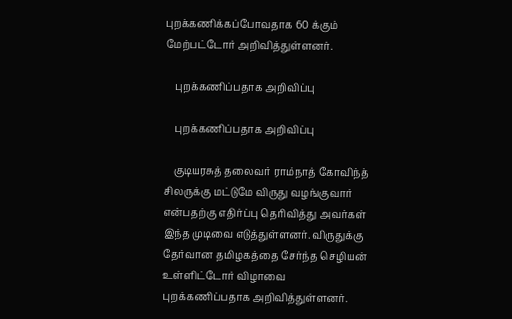புறக்கணிக்கப்போவதாக 60 க்கும் மேற்பட்டோர் அறிவித்துள்ளனர்.

    புறக்கணிப்பதாக அறிவிப்பு

    புறக்கணிப்பதாக அறிவிப்பு

    குடியரசுத் தலைவர் ராம்நாத் கோவிந்த் சிலருக்கு மட்டுமே விருது வழங்குவார் என்பதற்கு எதிர்ப்பு தெரிவித்து அவர்கள் இந்த முடிவை எடுத்துள்ளனர். விருதுக்கு தேர்வான தமிழகத்தை சேர்ந்த செழியன் உள்ளிட்டோர் விழாவை புறக்கணிப்பதாக அறிவித்துள்ளனர்.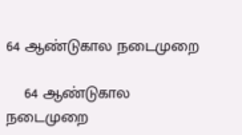64 ஆண்டுகால நடைமுறை

    64 ஆண்டுகால நடைமுறை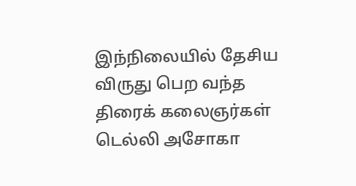இந்நிலையில் தேசிய விருது பெற வந்த திரைக் கலைஞர்கள் டெல்லி அசோகா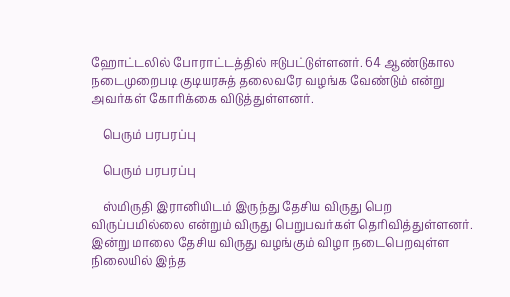ஹோட்டலில் போராட்டத்தில் ஈடுபட்டுள்ளனர். 64 ஆண்டுகால நடைமுறைபடி குடியரசுத் தலைவரே வழங்க வேண்டும் என்று அவர்கள் கோரிக்கை விடுத்துள்ளனர்.

    பெரும் பரபரப்பு

    பெரும் பரபரப்பு

    ஸ்மிருதி இரானியிடம் இருந்து தேசிய விருது பெற விருப்பமில்லை என்றும் விருது பெறுபவர்கள் தெரிவித்துள்ளனர். இன்று மாலை தேசிய விருது வழங்கும் விழா நடைபெறவுள்ள நிலையில் இந்த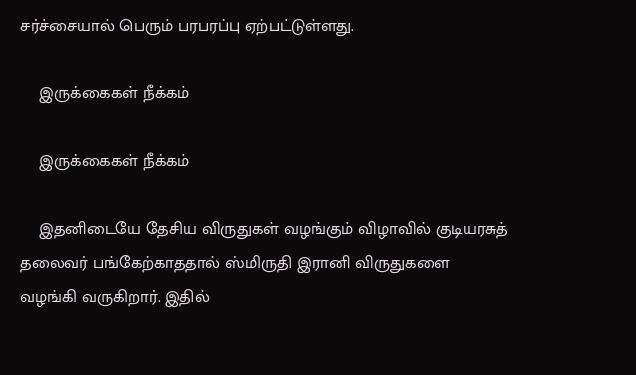சர்ச்சையால் பெரும் பரபரப்பு ஏற்பட்டுள்ளது.

    இருக்கைகள் நீக்கம்

    இருக்கைகள் நீக்கம்

    இதனிடையே தேசிய விருதுகள் வழங்கும் விழாவில் குடியரசுத் தலைவர் பங்கேற்காததால் ஸ்மிருதி இரானி விருதுகளை வழங்கி வருகிறார். இதில்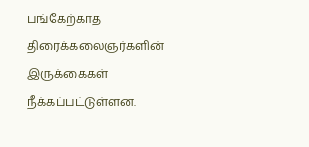பங்கேற்காத திரைக்கலைஞர்களின் இருக்கைகள் நீக்கப்பட்டுள்ளன.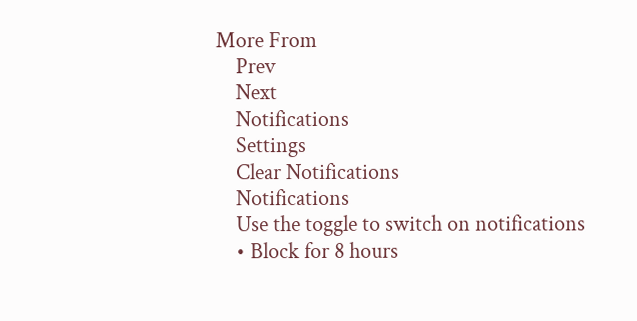More From
    Prev
    Next
    Notifications
    Settings
    Clear Notifications
    Notifications
    Use the toggle to switch on notifications
    • Block for 8 hours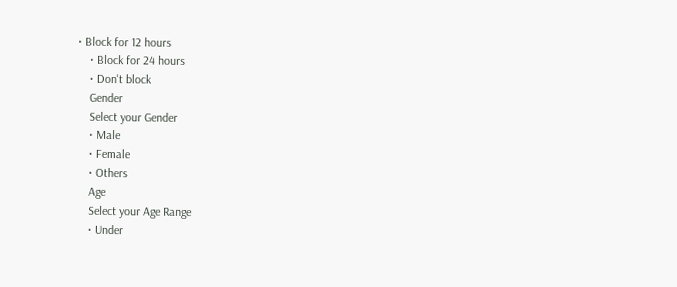• Block for 12 hours
    • Block for 24 hours
    • Don't block
    Gender
    Select your Gender
    • Male
    • Female
    • Others
    Age
    Select your Age Range
    • Under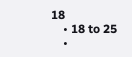18
    • 18 to 25
    •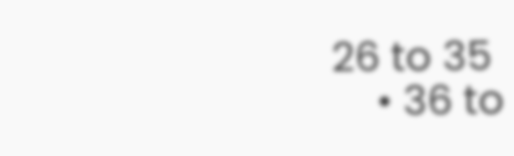26 to 35
    • 36 to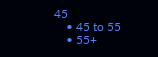45
    • 45 to 55
    • 55+